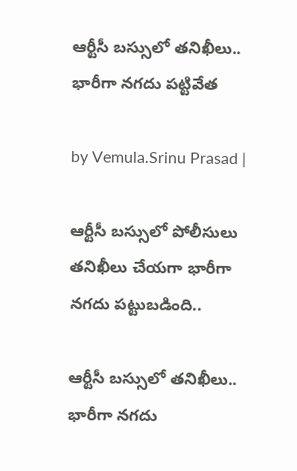ఆర్టీసీ బస్సులో తనిఖీలు.. భారీగా నగదు పట్టివేత

by Vemula.Srinu Prasad |

ఆర్టీసీ బస్సులో పోలీసులు తనిఖీలు చేయగా భారీగా నగదు పట్టుబడింది..

ఆర్టీసీ బస్సులో తనిఖీలు.. భారీగా నగదు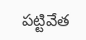పట్టివేత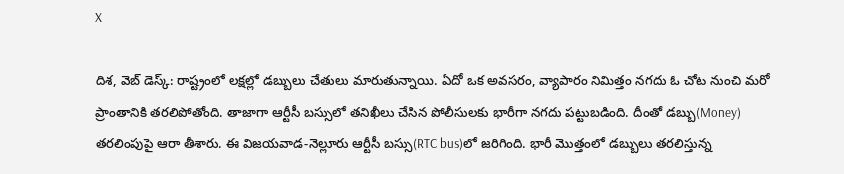X

దిశ, వెబ్ డెస్క్: రాష్ట్రంలో లక్షల్లో డబ్బులు చేతులు మారుతున్నాయి. ఏదో ఒక అవసరం, వ్యాపారం నిమిత్తం నగదు ఓ చోట నుంచి మరో ప్రాంతానికి తరలిపోతోంది. తాజాగా ఆర్టీసీ బస్సులో తనిఖీలు చేసిన పోలీసులకు భారీగా నగదు పట్టుబడింది. దీంతో డబ్బు(Money) తరలింపుపై ఆరా తీశారు. ఈ విజయవాడ-నెల్లూరు ఆర్టీసీ బస్సు(RTC bus)లో జరిగింది. భారీ మొత్తంలో డబ్బులు తరలిస్తున్న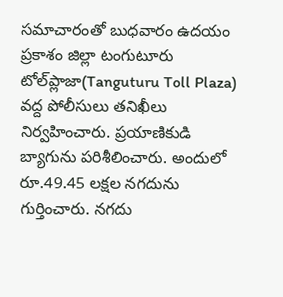సమాచారంతో బుధవారం ఉదయం ప్రకాశం జిల్లా టంగుటూరు టోల్‌ప్లాజా(Tanguturu Toll Plaza) వద్ద పోలీసులు తనిఖీలు నిర్వహించారు. ప్రయాణికుడి బ్యాగును పరిశీలించారు. అందులో రూ.49.45 లక్షల నగదును గుర్తించారు. నగదు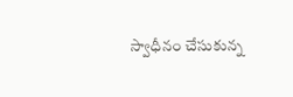స్వాధీనం చేసుకున్న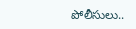పోలీసులు..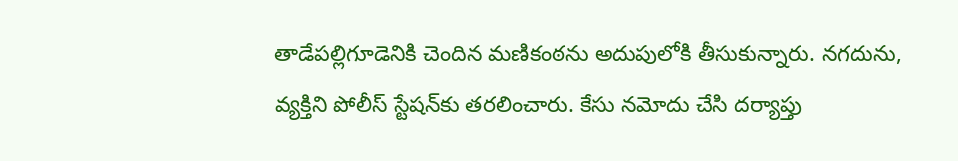తాడేపల్లిగూడెనికి చెందిన మణికంఠను అదుపులోకి తీసుకున్నారు. నగదును, వ్యక్తిని పోలీస్ స్టేషన్‌కు తరలించారు. కేసు నమోదు చేసి దర్యాప్తు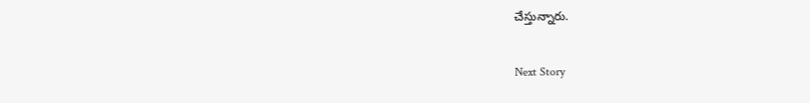చేస్తున్నారు.

Next Story